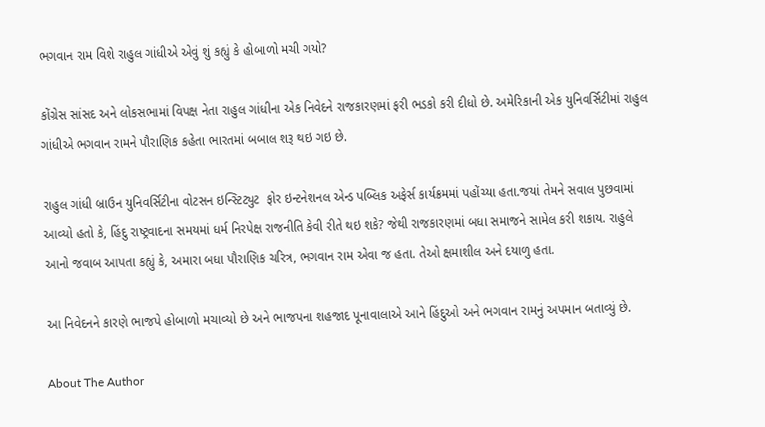ભગવાન રામ વિશે રાહુલ ગાંધીએ એવું શું કહ્યું કે હોબાળો મચી ગયો?

કોંગ્રેસ સાંસદ અને લોકસભામાં વિપક્ષ નેતા રાહુલ ગાંધીના એક નિવેદને રાજકારણમાં ફરી ભડકો કરી દીધો છે. અમેરિકાની એક યુનિવર્સિટીમાં રાહુલ ગાંધીએ ભગવાન રામને પૌરાણિક કહેતા ભારતમાં બબાલ શરૂ થઇ ગઇ છે.

રાહુલ ગાંધી બ્રાઉન યુનિવર્સિટીના વોટસન ઇન્સ્ટિટ્યુટ  ફોર ઇન્ટનેશનલ એન્ડ પબ્લિક અફેર્સ કાર્યક્રમમાં પહોંચ્યા હતા.જયાં તેમને સવાલ પુછવામાં આવ્યો હતો કે, હિંદુ રાષ્ટ્રવાદના સમયમાં ધર્મ નિરપેક્ષ રાજનીતિ કેવી રીતે થઇ શકે? જેથી રાજકારણમાં બધા સમાજને સામેલ કરી શકાય. રાહુલે આનો જવાબ આપતા કહ્યું કે, અમારા બધા પૌરાણિક ચરિત્ર, ભગવાન રામ એવા જ હતા. તેઓ ક્ષમાશીલ અને દયાળુ હતા.

આ નિવેદનને કારણે ભાજપે હોબાળો મચાવ્યો છે અને ભાજપના શહજાદ પૂનાવાલાએ આને હિંદુઓ અને ભગવાન રામનું અપમાન બતાવ્યું છે.

About The Author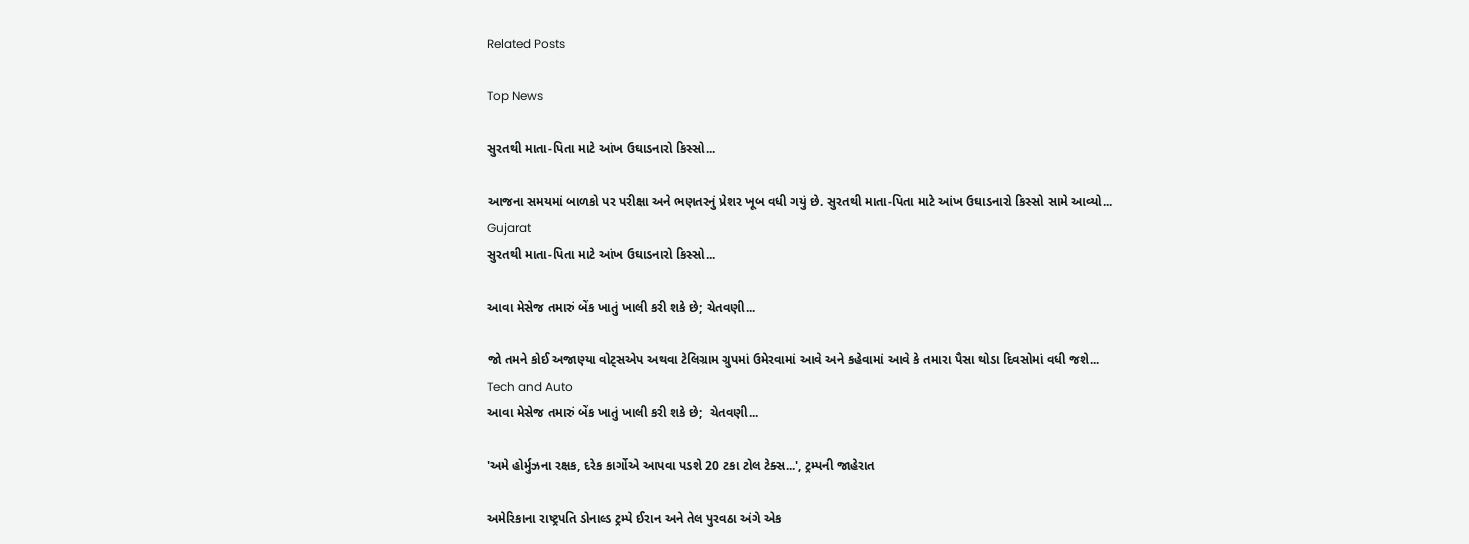Related Posts

Top News

સુરતથી માતા-પિતા માટે આંખ ઉઘાડનારો કિસ્સો...

આજના સમયમાં બાળકો પર પરીક્ષા અને ભણતરનું પ્રેશર ખૂબ વધી ગયું છે. સુરતથી માતા-પિતા માટે આંખ ઉઘાડનારો કિસ્સો સામે આવ્યો...
Gujarat
સુરતથી માતા-પિતા માટે આંખ ઉઘાડનારો કિસ્સો...

આવા મેસેજ તમારું બેંક ખાતું ખાલી કરી શકે છે; ચેતવણી...

જો તમને કોઈ અજાણ્યા વોટ્સએપ અથવા ટેલિગ્રામ ગ્રુપમાં ઉમેરવામાં આવે અને કહેવામાં આવે કે તમારા પૈસા થોડા દિવસોમાં વધી જશે...
Tech and Auto
આવા મેસેજ તમારું બેંક ખાતું ખાલી કરી શકે છે;  ચેતવણી...

'અમે હોર્મુઝના રક્ષક, દરેક કાર્ગોએ આપવા પડશે 20 ટકા ટોલ ટેક્સ...', ટ્રમ્પની જાહેરાત

અમેરિકાના રાષ્ટ્રપતિ ડોનાલ્ડ ટ્રમ્પે ઈરાન અને તેલ પુરવઠા અંગે એક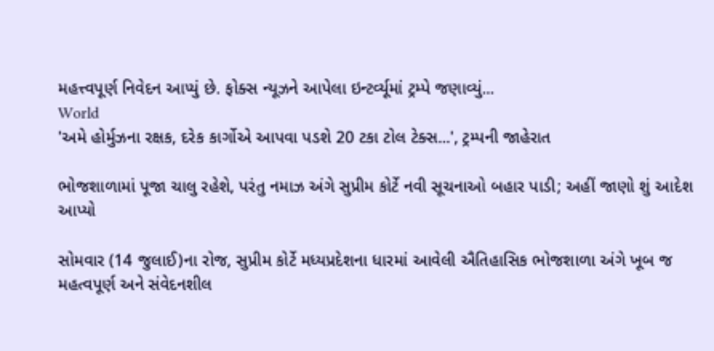મહત્ત્વપૂર્ણ નિવેદન આપ્યું છે. ફોક્સ ન્યૂઝને આપેલા ઇન્ટર્વ્યૂમાં ટ્રમ્પે જણાવ્યું...
World
'અમે હોર્મુઝના રક્ષક, દરેક કાર્ગોએ આપવા પડશે 20 ટકા ટોલ ટેક્સ...', ટ્રમ્પની જાહેરાત

ભોજશાળામાં પૂજા ચાલુ રહેશે, પરંતુ નમાઝ અંગે સુપ્રીમ કોર્ટે નવી સૂચનાઓ બહાર પાડી; અહીં જાણો શું આદેશ આપ્યો

સોમવાર (14 જુલાઈ)ના રોજ, સુપ્રીમ કોર્ટે મધ્યપ્રદેશના ધારમાં આવેલી ઐતિહાસિક ભોજશાળા અંગે ખૂબ જ મહત્વપૂર્ણ અને સંવેદનશીલ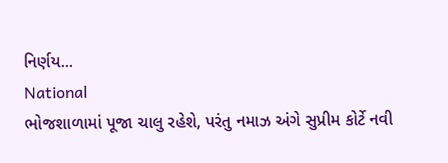નિર્ણય...
National
ભોજશાળામાં પૂજા ચાલુ રહેશે, પરંતુ નમાઝ અંગે સુપ્રીમ કોર્ટે નવી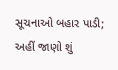સૂચનાઓ બહાર પાડી; અહીં જાણો શું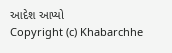આદેશ આપ્યો
Copyright (c) Khabarchhe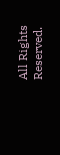All Rights Reserved.